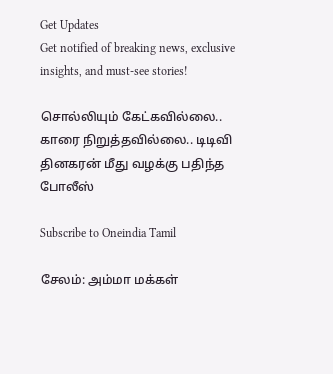Get Updates
Get notified of breaking news, exclusive insights, and must-see stories!

சொல்லியும் கேட்கவில்லை.. காரை நிறுத்தவில்லை.. டிடிவி தினகரன் மீது வழக்கு பதிந்த போலீஸ்

Subscribe to Oneindia Tamil

சேலம்: அம்மா மக்கள்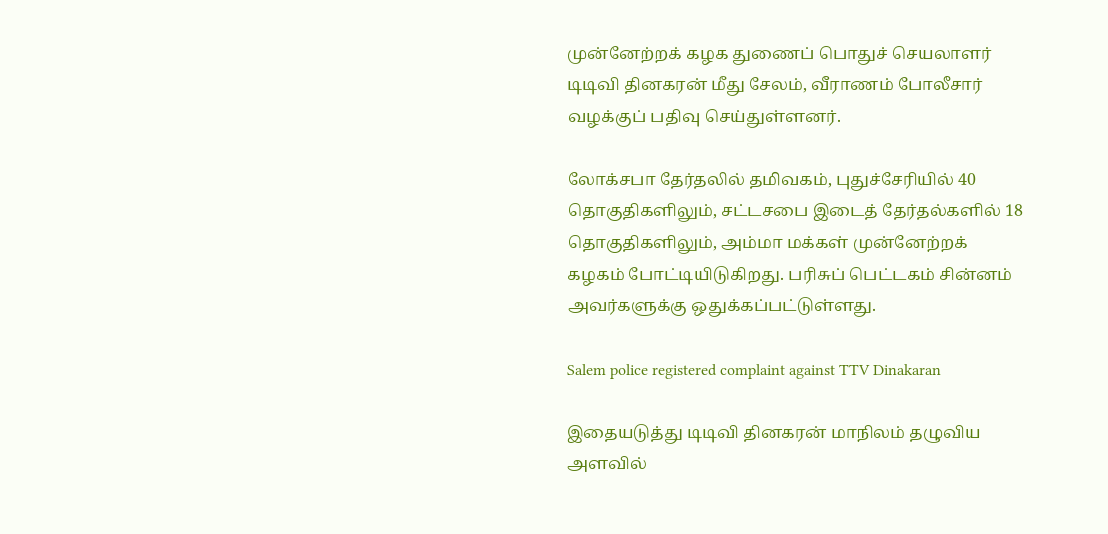முன்னேற்றக் கழக துணைப் பொதுச் செயலாளர் டிடிவி தினகரன் மீது சேலம், வீராணம் போலீசார் வழக்குப் பதிவு செய்துள்ளனர்.

லோக்சபா தேர்தலில் தமிவகம், புதுச்சேரியில் 40 தொகுதிகளிலும், சட்டசபை இடைத் தேர்தல்களில் 18 தொகுதிகளிலும், அம்மா மக்கள் முன்னேற்றக் கழகம் போட்டியிடுகிறது. பரிசுப் பெட்டகம் சின்னம் அவர்களுக்கு ஒதுக்கப்பட்டுள்ளது.

Salem police registered complaint against TTV Dinakaran

இதையடுத்து டிடிவி தினகரன் மாநிலம் தழுவிய அளவில்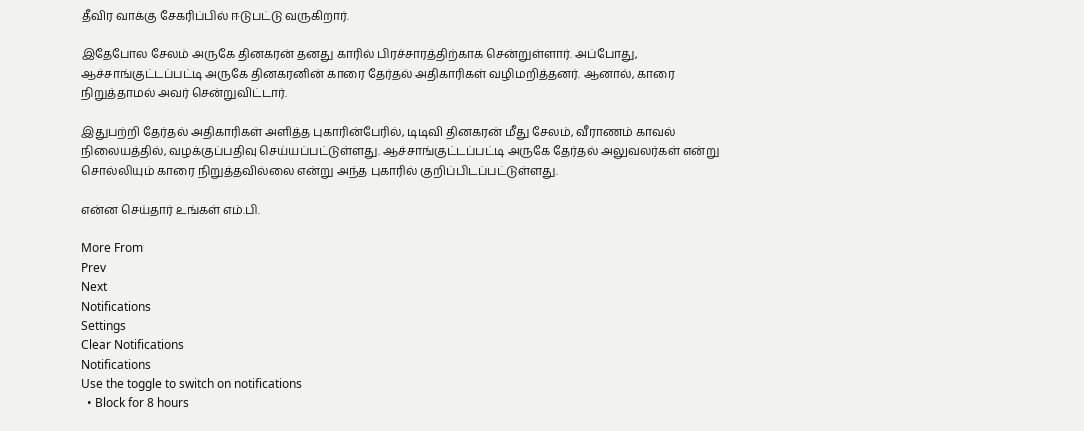தீவிர வாக்கு சேகரிப்பில் ஈடுபட்டு வருகிறார்.

இதேபோல சேலம் அருகே தினகரன் தனது காரில் பிரச்சாரத்திற்காக சென்றுள்ளார். அப்போது, ஆச்சாங்குட்டப்பட்டி அருகே தினகரனின் காரை தேர்தல் அதிகாரிகள் வழிமறித்தனர். ஆனால், காரை நிறுத்தாமல் அவர் சென்றுவிட்டார்.

இதுபற்றி தேர்தல் அதிகாரிகள் அளித்த புகாரின்பேரில், டிடிவி தினகரன் மீது சேலம், வீராணம் காவல் நிலையத்தில், வழக்குப்பதிவு செய்யப்பட்டுள்ளது. ஆச்சாங்குட்டப்பட்டி அருகே தேர்தல் அலுவலர்கள் என்று சொல்லியும் காரை நிறுத்தவில்லை என்று அந்த புகாரில் குறிப்பிடப்பட்டுள்ளது.

என்ன செய்தார் உங்கள் எம்.பி.

More From
Prev
Next
Notifications
Settings
Clear Notifications
Notifications
Use the toggle to switch on notifications
  • Block for 8 hours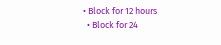• Block for 12 hours
  • Block for 24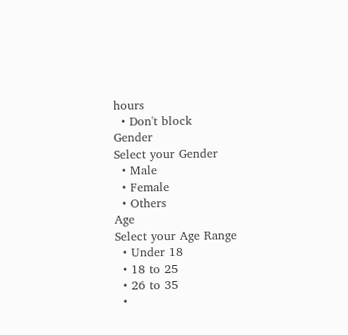hours
  • Don't block
Gender
Select your Gender
  • Male
  • Female
  • Others
Age
Select your Age Range
  • Under 18
  • 18 to 25
  • 26 to 35
  •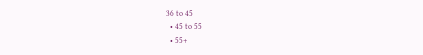36 to 45
  • 45 to 55
  • 55+